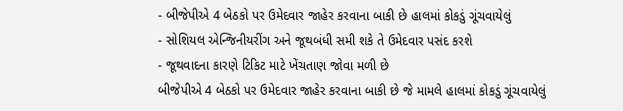- બીજેપીએ 4 બેઠકો પર ઉમેદવાર જાહેર કરવાના બાકી છે હાલમાં કોકડું ગૂંચવાયેલું
- સોશિયલ એન્જિનીયરીંગ અને જૂથબંધી સમી શકે તે ઉમેદવાર પસંદ કરશે
- જૂથવાદના કારણે ટિકિટ માટે ખેંચતાણ જોવા મળી છે
બીજેપીએ 4 બેઠકો પર ઉમેદવાર જાહેર કરવાના બાકી છે જે મામલે હાલમાં કોકડું ગૂંચવાયેલું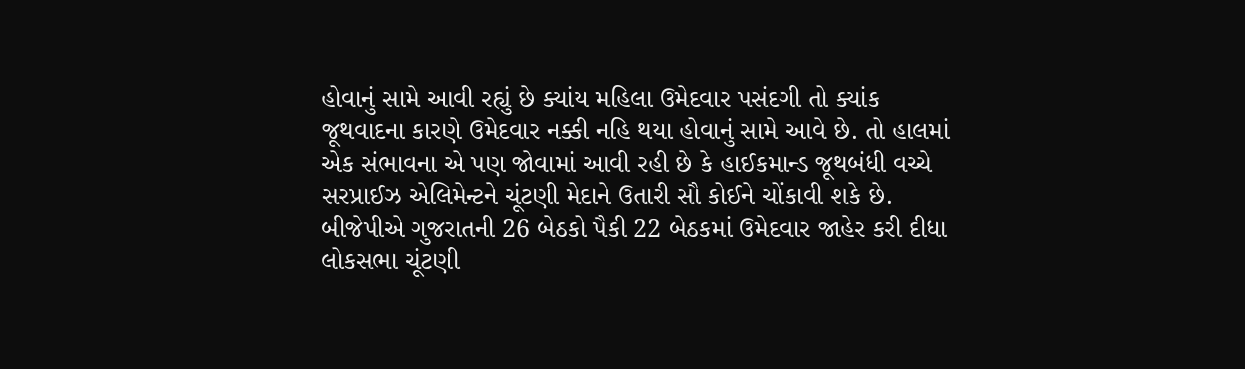હોવાનું સામે આવી રહ્યું છે ક્યાંય મહિલા ઉમેદવાર પસંદગી તો ક્યાંક જૂથવાદના કારણે ઉમેદવાર નક્કી નહિ થયા હોવાનું સામે આવે છે. તો હાલમાં એક સંભાવના એ પણ જોવામાં આવી રહી છે કે હાઈકમાન્ડ જૂથબંધી વચ્ચે સરપ્રાઈઝ એલિમેન્ટને ચૂંટણી મેદાને ઉતારી સૌ કોઈને ચોંકાવી શકે છે.
બીજેપીએ ગુજરાતની 26 બેઠકો પૈકી 22 બેઠકમાં ઉમેદવાર જાહેર કરી દીધા
લોકસભા ચૂંટણી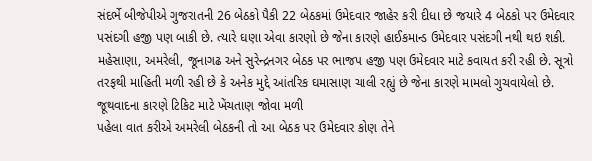સંદર્ભે બીજેપીએ ગુજરાતની 26 બેઠકો પૈકી 22 બેઠકમાં ઉમેદવાર જાહેર કરી દીધા છે જયારે 4 બેઠકો પર ઉમેદવાર પસંદગી હજી પણ બાકી છે. ત્યારે ઘણા એવા કારણો છે જેના કારણે હાઈકમાન્ડ ઉમેદવાર પસંદગી નથી થઇ શકી. મહેસાણા, અમરેલી, જૂનાગઢ અને સુરેન્દ્રનગર બેઠક પર ભાજપ હજી પણ ઉમેદવાર માટે કવાયત કરી રહી છે. સૂત્રો તરફથી માહિતી મળી રહી છે કે અનેક મુદ્દે આંતરિક ઘમાસાણ ચાલી રહ્યું છે જેના કારણે મામલો ગુચવાયેલો છે.
જૂથવાદના કારણે ટિકિટ માટે ખેંચતાણ જોવા મળી
પહેલા વાત કરીએ અમરેલી બેઠકની તો આ બેઠક પર ઉમેદવાર કોણ તેને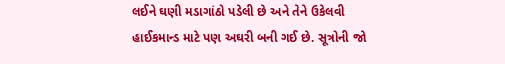લઈને ઘણી મડાગાંઠો પડેલી છે અને તેને ઉકેલવી હાઈકમાન્ડ માટે પણ અઘરી બની ગઈ છે. સૂત્રોની જો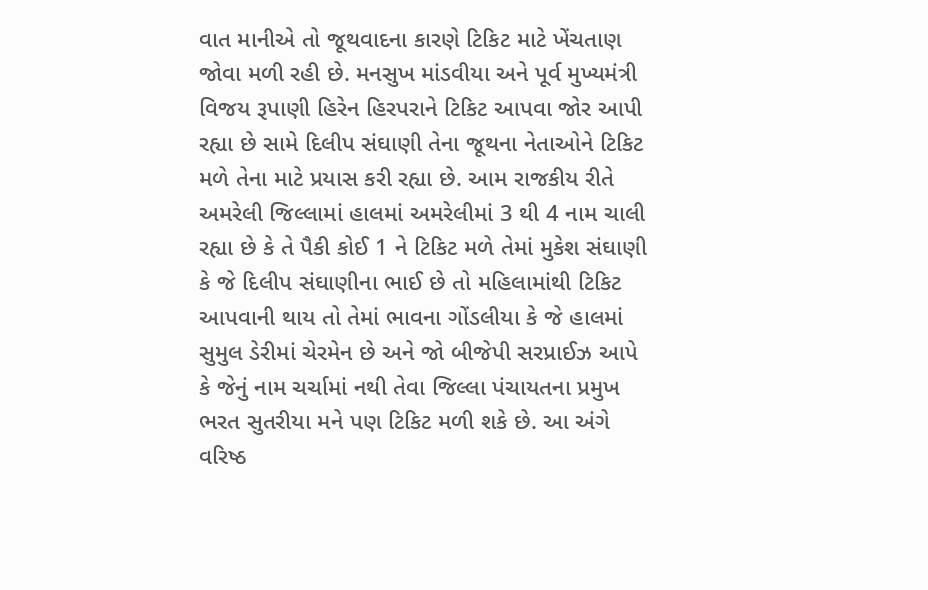વાત માનીએ તો જૂથવાદના કારણે ટિકિટ માટે ખેંચતાણ જોવા મળી રહી છે. મનસુખ માંડવીયા અને પૂર્વ મુખ્યમંત્રી વિજય રૂપાણી હિરેન હિરપરાને ટિકિટ આપવા જોર આપી રહ્યા છે સામે દિલીપ સંઘાણી તેના જૂથના નેતાઓને ટિકિટ મળે તેના માટે પ્રયાસ કરી રહ્યા છે. આમ રાજકીય રીતે અમરેલી જિલ્લામાં હાલમાં અમરેલીમાં 3 થી 4 નામ ચાલી રહ્યા છે કે તે પૈકી કોઈ 1 ને ટિકિટ મળે તેમાં મુકેશ સંઘાણી કે જે દિલીપ સંઘાણીના ભાઈ છે તો મહિલામાંથી ટિકિટ આપવાની થાય તો તેમાં ભાવના ગોંડલીયા કે જે હાલમાં સુમુલ ડેરીમાં ચેરમેન છે અને જો બીજેપી સરપ્રાઈઝ આપે કે જેનું નામ ચર્ચામાં નથી તેવા જિલ્લા પંચાયતના પ્રમુખ ભરત સુતરીયા મને પણ ટિકિટ મળી શકે છે. આ અંગે વરિષ્ઠ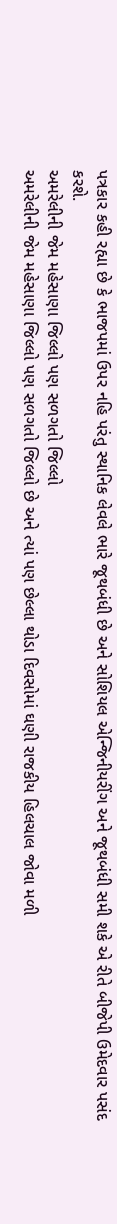પત્રકાર કહી રહ્યા છે કે ભાજપમાં ઉપર નહિ પરંતુ સ્થાનિક લેવલે ભારે જૂથબંધી છે અને સોશિયલ એન્જિનીયરીંગ અને જૂથબંધી સમી શકે એ રીતે બીજેપી ઉમેદવાર પસંદ કરશે.
અમરેલીની જેમ મહેસાણા જિલ્લો પણ સળગતો જિલ્લો
અમરેલીની જેમ મહેસાણા જિલ્લો પણ સળગતો જિલ્લો છે અને ત્યાં પણ છેલ્લા થોડા દિવસોમાં ઘણી રાજકીય હિલચાલ જોવા મળી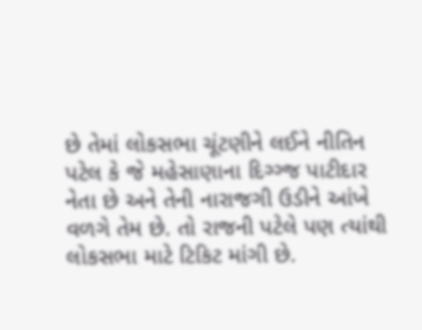છે તેમાં લોકસભા ચૂંટણીને લઈને નીતિન પટેલ કે જે મહેસાણાના દિગ્ગ્જ પાટીદાર નેતા છે અને તેની નારાજગી ઉડીને આંખે વળગે તેમ છે. તો રાજની પટેલે પણ ત્યાંથી લોકસભા માટે ટિકિટ માંગી છે.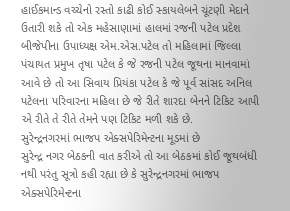હાઈકમાન્ડ વચ્ચેનો રસ્તો કાઢી કોઈ સ્કાયલેબને ચૂંટણી મેદાને ઉતારી શકે તો એક મહેસાણામાં હાલમાં રજની પટેલ પ્રદેશ બીજેપીના ઉપાધ્યક્ષ એમ.એસ.પટેલ તો મહિલામાં જિલ્લા પંચાયત પ્રમુખ તૃષા પટેલ કે જે રજની પટેલ જૂથના માનવામાં આવે છે તો આ સિવાય પ્રિયંકા પટેલ કે જે પૂર્વ સાંસદ અનિલ પટેલના પરિવારના મહિલા છે જે રીતે શારદા બેનને ટિકિટ આપી એ રીતે તે રીતે તેમને પણ ટિકિટ મળી શકે છે.
સુરેન્દ્રનગરમાં ભાજપ એક્સપેરિમેન્ટના મૂડમાં છે
સુરેન્દ્ર નગર બેઠકની વાત કરીએ તો આ બેઠકમાં કોઈ જૂથબંધી નથી પરંતુ સૂત્રો કહી રહ્યા છે કે સુરેન્દ્રનગરમાં ભાજપ એક્સપેરિમેન્ટના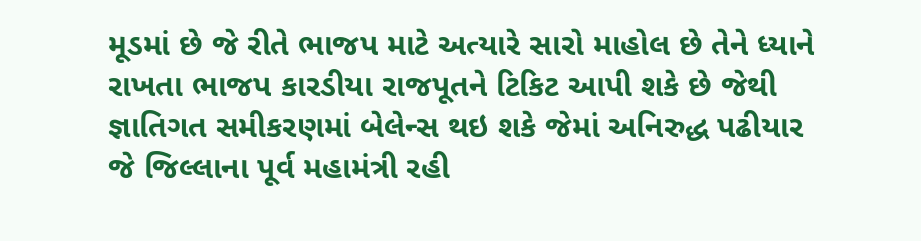મૂડમાં છે જે રીતે ભાજપ માટે અત્યારે સારો માહોલ છે તેને ધ્યાને રાખતા ભાજપ કારડીયા રાજપૂતને ટિકિટ આપી શકે છે જેથી જ્ઞાતિગત સમીકરણમાં બેલેન્સ થઇ શકે જેમાં અનિરુદ્ધ પઢીયાર જે જિલ્લાના પૂર્વ મહામંત્રી રહી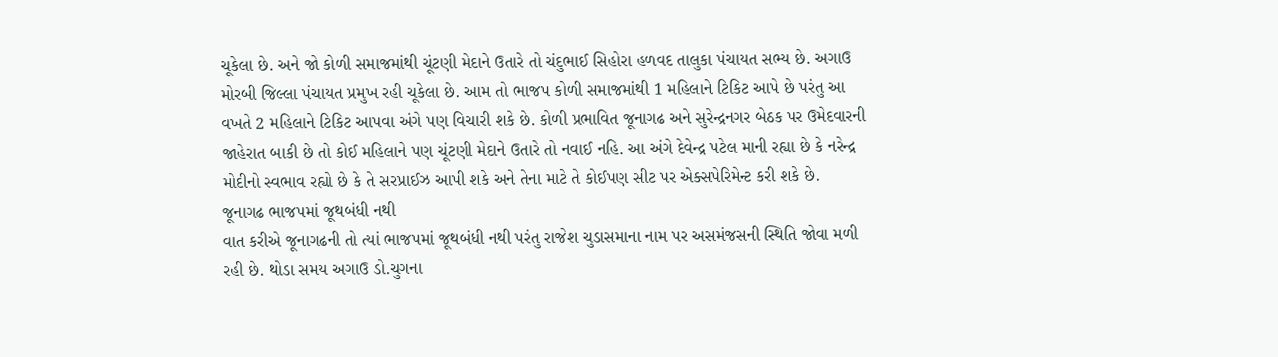ચૂકેલા છે. અને જો કોળી સમાજમાંથી ચૂંટણી મેદાને ઉતારે તો ચંદુભાઈ સિહોરા હળવદ તાલુકા પંચાયત સભ્ય છે. અગાઉ મોરબી જિલ્લા પંચાયત પ્રમુખ રહી ચૂકેલા છે. આમ તો ભાજપ કોળી સમાજમાંથી 1 મહિલાને ટિકિટ આપે છે પરંતુ આ વખતે 2 મહિલાને ટિકિટ આપવા અંગે પણ વિચારી શકે છે. કોળી પ્રભાવિત જૂનાગઢ અને સુરેન્દ્રનગર બેઠક પર ઉમેદવારની જાહેરાત બાકી છે તો કોઈ મહિલાને પણ ચૂંટણી મેદાને ઉતારે તો નવાઈ નહિ. આ અંગે દેવેન્દ્ર પટેલ માની રહ્યા છે કે નરેન્દ્ર મોદીનો સ્વભાવ રહ્યો છે કે તે સરપ્રાઈઝ આપી શકે અને તેના માટે તે કોઈપણ સીટ પર એક્સપેરિમેન્ટ કરી શકે છે.
જૂનાગઢ ભાજપમાં જૂથબંધી નથી
વાત કરીએ જૂનાગઢની તો ત્યાં ભાજપમાં જૂથબંધી નથી પરંતુ રાજેશ ચુડાસમાના નામ પર અસમંજસની સ્થિતિ જોવા મળી રહી છે. થોડા સમય અગાઉ ડો.ચુગના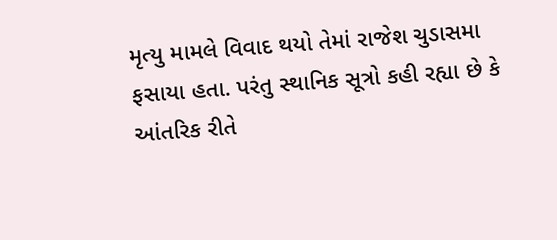મૃત્યુ મામલે વિવાદ થયો તેમાં રાજેશ ચુડાસમા ફસાયા હતા. પરંતુ સ્થાનિક સૂત્રો કહી રહ્યા છે કે આંતરિક રીતે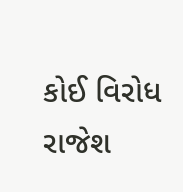કોઈ વિરોધ રાજેશ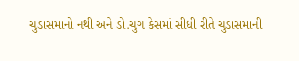ચુડાસમાનો નથી અને ડો.ચુગ કેસમાં સીધી રીતે ચુડાસમાની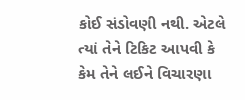કોઈ સંડોવણી નથી. એટલે ત્યાં તેને ટિકિટ આપવી કે કેમ તેને લઈને વિચારણા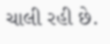ચાલી રહી છે.